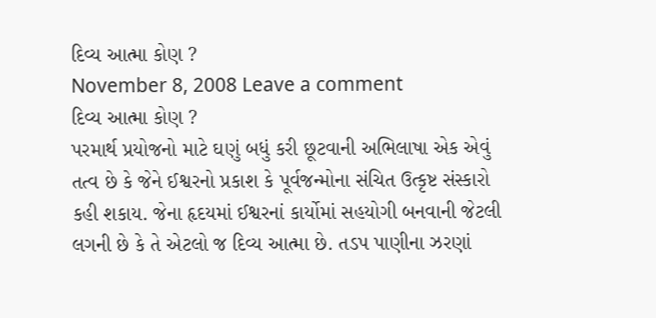દિવ્ય આત્મા કોણ ?
November 8, 2008 Leave a comment
દિવ્ય આત્મા કોણ ?
પરમાર્થ પ્રયોજનો માટે ઘણું બધું કરી છૂટવાની અભિલાષા એક એવું તત્વ છે કે જેને ઈશ્વરનો પ્રકાશ કે પૂર્વજન્મોના સંચિત ઉત્કૃષ્ટ સંસ્કારો કહી શકાય. જેના હૃદયમાં ઈશ્વરનાં કાર્યોમાં સહયોગી બનવાની જેટલી લગની છે કે તે એટલો જ દિવ્ય આત્મા છે. તડપ પાણીના ઝરણાં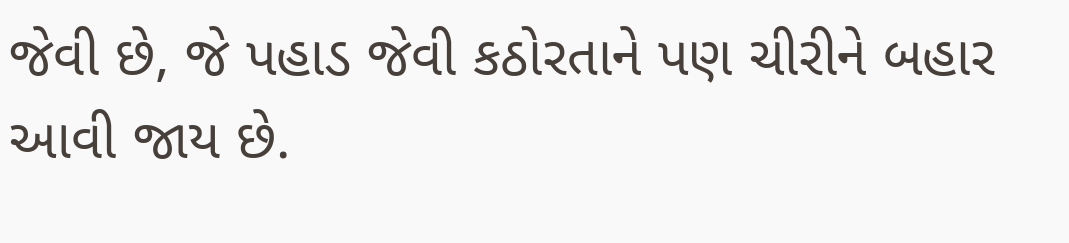જેવી છે, જે પહાડ જેવી કઠોરતાને પણ ચીરીને બહાર આવી જાય છે.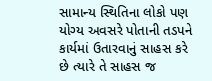સામાન્ય સ્થિતિના લોકો પણ યોગ્ય અવસરે પોતાની તડપને કાર્યમાં ઉતારવાનું સાહસ કરે છે ત્યારે તે સાહસ જ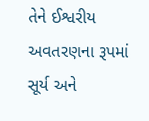તેને ઈશ્વરીય અવતરણના રૂપમાં સૂર્ય અને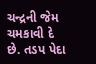ચન્દ્રની જેમ ચમકાવી દે છે. તડપ પેદા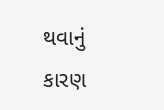થવાનું કારણ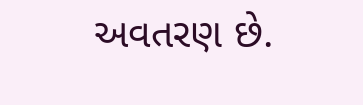અવતરણ છે.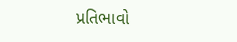પ્રતિભાવો